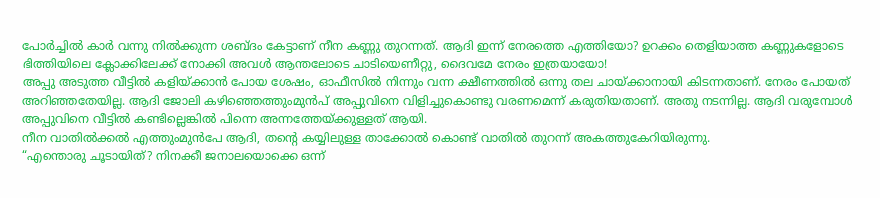പോർച്ചിൽ കാർ വന്നു നിൽക്കുന്ന ശബ്ദം കേട്ടാണ് നീന കണ്ണു തുറന്നത്. ആദി ഇന്ന് നേരത്തെ എത്തിയോ? ഉറക്കം തെളിയാത്ത കണ്ണുകളോടെ ഭിത്തിയിലെ ക്ലോക്കിലേക്ക് നോക്കി അവൾ ആന്തലോടെ ചാടിയെണീറ്റു, ദൈവമേ നേരം ഇത്രയായോ!
അപ്പു അടുത്ത വീട്ടിൽ കളിയ്ക്കാൻ പോയ ശേഷം, ഓഫീസിൽ നിന്നും വന്ന ക്ഷീണത്തിൽ ഒന്നു തല ചായ്ക്കാനായി കിടന്നതാണ്. നേരം പോയത് അറിഞ്ഞതേയില്ല. ആദി ജോലി കഴിഞ്ഞെത്തുംമുൻപ് അപ്പുവിനെ വിളിച്ചുകൊണ്ടു വരണമെന്ന് കരുതിയതാണ്. അതു നടന്നില്ല. ആദി വരുമ്പോൾ അപ്പുവിനെ വീട്ടിൽ കണ്ടില്ലെങ്കിൽ പിന്നെ അന്നത്തേയ്ക്കുള്ളത് ആയി.
നീന വാതിൽക്കൽ എത്തുംമുൻപേ ആദി, തന്റെ കയ്യിലുള്ള താക്കോൽ കൊണ്ട് വാതിൽ തുറന്ന് അകത്തുകേറിയിരുന്നു.
“എന്തൊരു ചൂടായിത്? നിനക്കീ ജനാലയൊക്കെ ഒന്ന്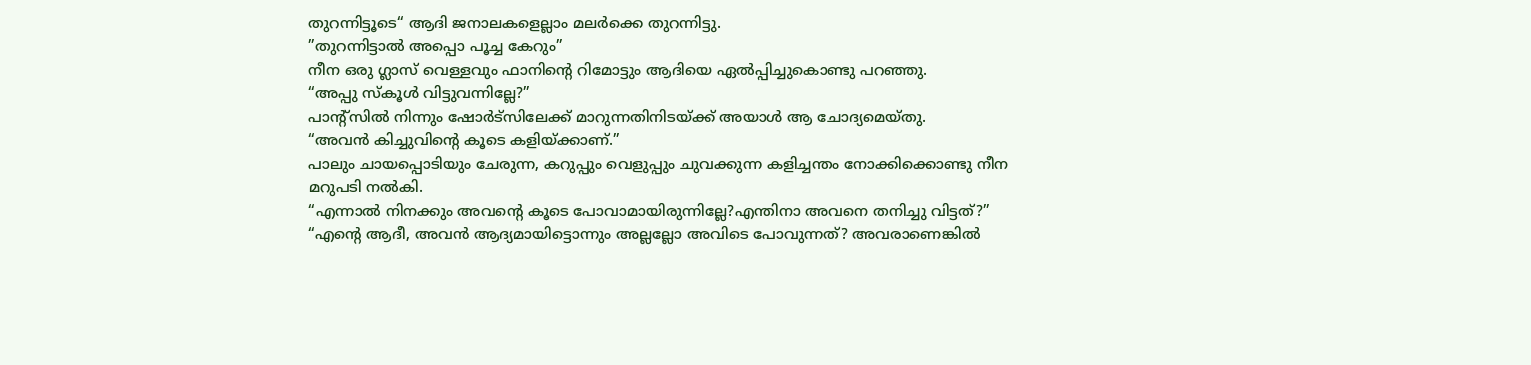തുറന്നിട്ടൂടെ“ ആദി ജനാലകളെല്ലാം മലർക്കെ തുറന്നിട്ടു.
”തുറന്നിട്ടാൽ അപ്പൊ പൂച്ച കേറും”
നീന ഒരു ഗ്ലാസ് വെള്ളവും ഫാനിന്റെ റിമോട്ടും ആദിയെ ഏൽപ്പിച്ചുകൊണ്ടു പറഞ്ഞു.
“അപ്പു സ്കൂൾ വിട്ടുവന്നില്ലേ?”
പാന്റ്സിൽ നിന്നും ഷോർട്സിലേക്ക് മാറുന്നതിനിടയ്ക്ക് അയാൾ ആ ചോദ്യമെയ്തു.
“അവൻ കിച്ചുവിന്റെ കൂടെ കളിയ്ക്കാണ്.”
പാലും ചായപ്പൊടിയും ചേരുന്ന, കറുപ്പും വെളുപ്പും ചുവക്കുന്ന കളിച്ചന്തം നോക്കിക്കൊണ്ടു നീന മറുപടി നൽകി.
“എന്നാൽ നിനക്കും അവന്റെ കൂടെ പോവാമായിരുന്നില്ലേ?എന്തിനാ അവനെ തനിച്ചു വിട്ടത്?”
“എന്റെ ആദീ, അവൻ ആദ്യമായിട്ടൊന്നും അല്ലല്ലോ അവിടെ പോവുന്നത്? അവരാണെങ്കിൽ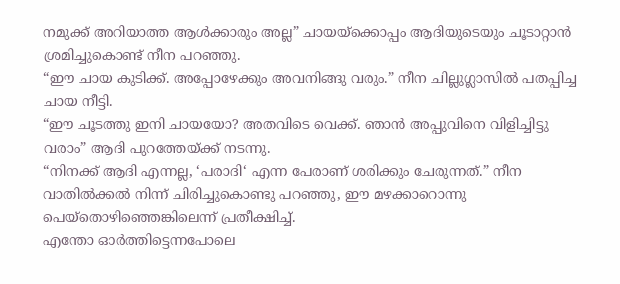നമുക്ക് അറിയാത്ത ആൾക്കാരും അല്ല” ചായയ്ക്കൊപ്പം ആദിയുടെയും ചൂടാറ്റാൻ ശ്രമിച്ചുകൊണ്ട് നീന പറഞ്ഞു.
“ഈ ചായ കുടിക്ക്. അപ്പോഴേക്കും അവനിങ്ങു വരും.” നീന ചില്ലുഗ്ലാസിൽ പതപ്പിച്ച ചായ നീട്ടി.
“ഈ ചൂടത്തു ഇനി ചായയോ? അതവിടെ വെക്ക്. ഞാൻ അപ്പുവിനെ വിളിച്ചിട്ടു വരാം” ആദി പുറത്തേയ്ക്ക് നടന്നു.
“നിനക്ക് ആദി എന്നല്ല, ‘പരാദി‘ എന്ന പേരാണ് ശരിക്കും ചേരുന്നത്.” നീന വാതിൽക്കൽ നിന്ന് ചിരിച്ചുകൊണ്ടു പറഞ്ഞു, ഈ മഴക്കാറൊന്നു പെയ്തൊഴിഞ്ഞെങ്കിലെന്ന് പ്രതീക്ഷിച്ച്.
എന്തോ ഓർത്തിട്ടെന്നപോലെ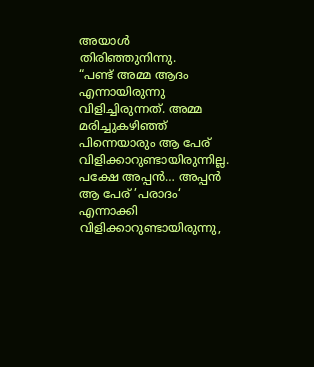അയാൾ തിരിഞ്ഞുനിന്നു.
“പണ്ട് അമ്മ ആദം എന്നായിരുന്നു വിളിച്ചിരുന്നത്. അമ്മ മരിച്ചുകഴിഞ്ഞ് പിന്നെയാരും ആ പേര് വിളിക്കാറുണ്ടായിരുന്നില്ല. പക്ഷേ അപ്പൻ… അപ്പൻ ആ പേര് ’പരാദം‘ എന്നാക്കി വിളിക്കാറുണ്ടായിരുന്നു,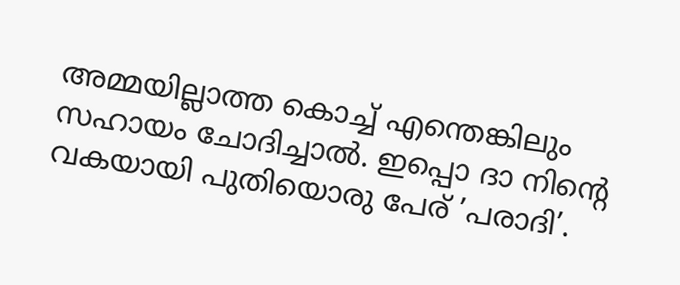അമ്മയില്ലാത്ത കൊച്ച് എന്തെങ്കിലും സഹായം ചോദിച്ചാൽ. ഇപ്പൊ ദാ നിന്റെ വകയായി പുതിയൊരു പേര് ’പരാദി’.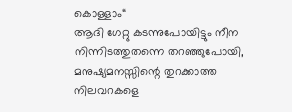കൊള്ളാം“
ആദി ഗേറ്റു കടന്നുപോയിട്ടും നീന നിന്നിടത്തുതന്നെ തറഞ്ഞുപോയി, മനുഷ്യമനസ്സിന്റെ തുറക്കാത്ത നിലവറകളെ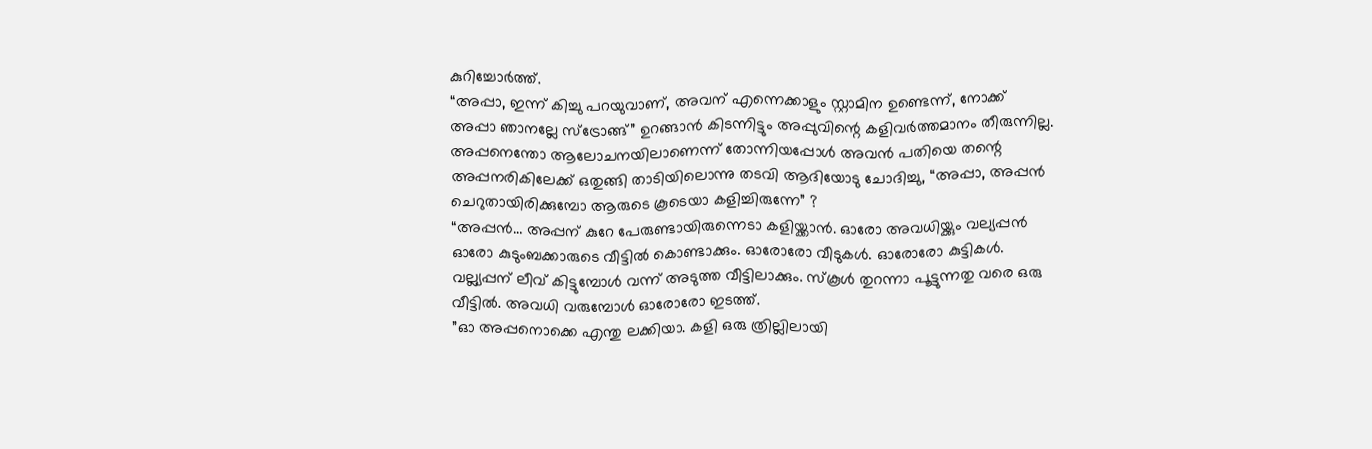കുറിച്ചോർത്ത്.
“അപ്പാ, ഇന്ന് കിച്ചു പറയുവാണ്, അവന് എന്നെക്കാളും സ്റ്റാമിന ഉണ്ടെന്ന്, നോക്ക് അപ്പാ ഞാനല്ലേ സ്ട്രോങ്ങ്” ഉറങ്ങാൻ കിടന്നിട്ടും അപ്പുവിന്റെ കളിവർത്തമാനം തീരുന്നില്ല.
അപ്പനെന്തോ ആലോചനയിലാണെന്ന് തോന്നിയപ്പോൾ അവൻ പതിയെ തന്റെ അപ്പനരികിലേക്ക് ഒതുങ്ങി താടിയിലൊന്നു തടവി ആദിയോടു ചോദിച്ചു, “അപ്പാ, അപ്പൻ ചെറുതായിരിക്കുമ്പോ ആരുടെ കൂടെയാ കളിച്ചിരുന്നേ” ?
“അപ്പൻ… അപ്പന് കുറേ പേരുണ്ടായിരുന്നെടാ കളിയ്ക്കാൻ. ഓരോ അവധിയ്ക്കും വല്യപ്പൻ ഓരോ കുടുംബക്കാരുടെ വീട്ടിൽ കൊണ്ടാക്കും. ഓരോരോ വീടുകൾ. ഓരോരോ കുട്ടികൾ. വല്ല്യപ്പന് ലീവ് കിട്ടുമ്പോൾ വന്ന് അടുത്ത വീട്ടിലാക്കും. സ്കൂൾ തുറന്നാ പൂട്ടുന്നതു വരെ ഒരു വീട്ടിൽ. അവധി വരുമ്പോൾ ഓരോരോ ഇടത്ത്.
”ഓ അപ്പനൊക്കെ എന്തു ലക്കിയാ. കളി ഒരു ത്രില്ലിലായി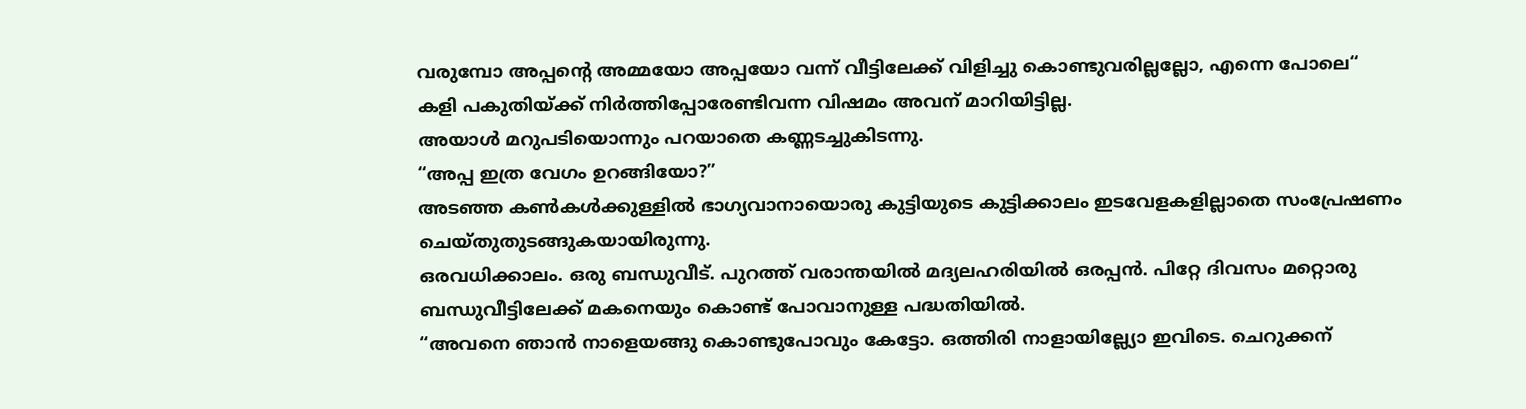വരുമ്പോ അപ്പന്റെ അമ്മയോ അപ്പയോ വന്ന് വീട്ടിലേക്ക് വിളിച്ചു കൊണ്ടുവരില്ലല്ലോ, എന്നെ പോലെ“
കളി പകുതിയ്ക്ക് നിർത്തിപ്പോരേണ്ടിവന്ന വിഷമം അവന് മാറിയിട്ടില്ല.
അയാൾ മറുപടിയൊന്നും പറയാതെ കണ്ണടച്ചുകിടന്നു.
“അപ്പ ഇത്ര വേഗം ഉറങ്ങിയോ?”
അടഞ്ഞ കൺകൾക്കുള്ളിൽ ഭാഗ്യവാനായൊരു കുട്ടിയുടെ കുട്ടിക്കാലം ഇടവേളകളില്ലാതെ സംപ്രേഷണം ചെയ്തുതുടങ്ങുകയായിരുന്നു.
ഒരവധിക്കാലം. ഒരു ബന്ധുവീട്. പുറത്ത് വരാന്തയിൽ മദ്യലഹരിയിൽ ഒരപ്പൻ. പിറ്റേ ദിവസം മറ്റൊരു ബന്ധുവീട്ടിലേക്ക് മകനെയും കൊണ്ട് പോവാനുള്ള പദ്ധതിയിൽ.
“അവനെ ഞാൻ നാളെയങ്ങു കൊണ്ടുപോവും കേട്ടോ. ഒത്തിരി നാളായില്ല്യോ ഇവിടെ. ചെറുക്കന്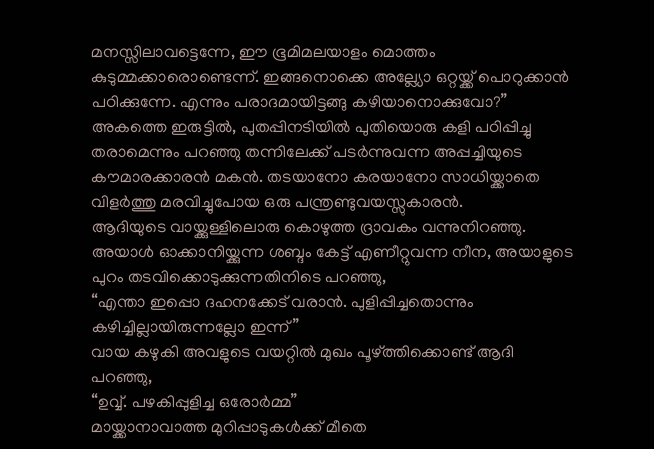മനസ്സിലാവട്ടെന്നേ, ഈ ഭൂമിമലയാളം മൊത്തം കുടുമ്മക്കാരൊണ്ടെന്ന്. ഇങ്ങനൊക്കെ അല്ല്യോ ഒറ്റയ്ക്ക് പൊറുക്കാൻ പഠിക്കുന്നേ. എന്നും പരാദമായിട്ടങ്ങു കഴിയാനൊക്കുവോ?”
അകത്തെ ഇരുട്ടിൽ, പുതപ്പിനടിയിൽ പുതിയൊരു കളി പഠിപ്പിച്ചു തരാമെന്നും പറഞ്ഞു തന്നിലേക്ക് പടർന്നുവന്ന അപ്പച്ചിയുടെ കൗമാരക്കാരൻ മകൻ. തടയാനോ കരയാനോ സാധിയ്ക്കാതെ വിളർത്തു മരവിച്ചുപോയ ഒരു പന്ത്രണ്ടുവയസ്സുകാരൻ.
ആദിയുടെ വായ്ക്കുള്ളിലൊരു കൊഴുത്ത ദ്രാവകം വന്നുനിറഞ്ഞു. അയാൾ ഓക്കാനിയ്ക്കുന്ന ശബ്ദം കേട്ട് എണീറ്റുവന്ന നീന, അയാളുടെ പുറം തടവിക്കൊടുക്കുന്നതിനിടെ പറഞ്ഞു,
“എന്താ ഇപ്പൊ ദഹനക്കേട് വരാൻ. പുളിപ്പിച്ചതൊന്നും കഴിച്ചില്ലായിരുന്നല്ലോ ഇന്ന്”
വായ കഴുകി അവളുടെ വയറ്റിൽ മുഖം പൂഴ്ത്തിക്കൊണ്ട് ആദി പറഞ്ഞു,
“ഉവ്വ്. പഴകിപ്പുളിച്ച ഒരോർമ്മ”
മായ്ക്കാനാവാത്ത മുറിപ്പാടുകൾക്ക് മീതെ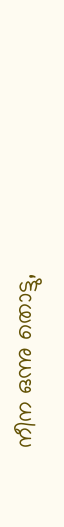നീന ഒന്നു തൊട്ടു,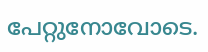പേറ്റുനോവോടെ.